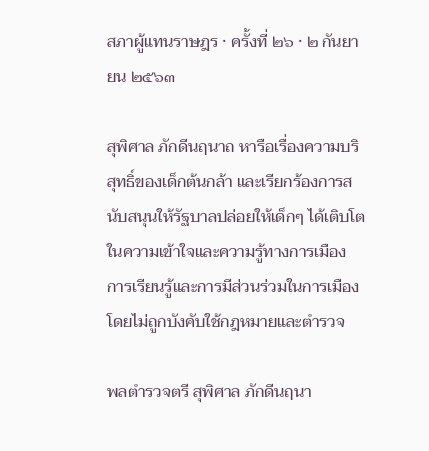สภาผู้แทนราษฎร · ครั้งที่ ๒๖ · ๒ กันยายน ๒๕๖๓

สุพิศาล ภักดีนฤนาถ หารือเรื่องความบริสุทธิ์ของเด็กต้นกล้า และเรียกร้องการสนับสนุนให้รัฐบาลปล่อยให้เด็กๆ ได้เติบโตในความเข้าใจและความรู้ทางการเมือง การเรียนรู้และการมีส่วนร่วมในการเมือง โดยไม่ถูกบังคับใช้กฎหมายและตำรวจ

พลตำรวจตรี สุพิศาล ภักดีนฤนา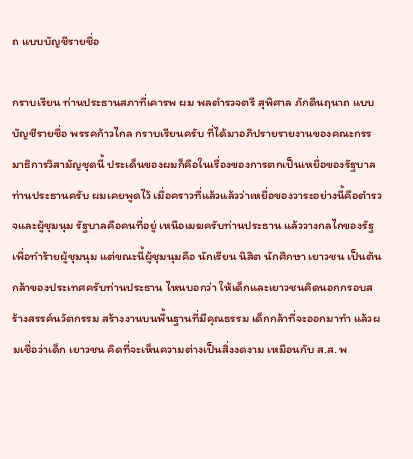ถ แบบบัญชีรายชื่อ

กราบเรียน ท่านประธานสภาที่เคารพ ผม พลตำรวจตรี สุพิศาล ภักดีนฤนาถ แบบบัญชีรายชื่อ พรรคก้าวไกล กราบเรียนครับ ที่ได้มาอภิปรายรายงานของคณะกรรมาธิการวิสามัญชุดนี้ ประเด็นของผมก็คือในเรื่องของการตกเป็นเหยื่อของรัฐบาล ท่านประธานครับ ผมเคยพูดไว้ เมื่อคราวที่แล้วแล้วว่าเหยื่อของวาระอย่างนี้คือตำรวจและผู้ชุมนุม รัฐบาลคือคนที่อยู่ เหนือเมฆครับท่านประธาน แล้ววางกลไกของรัฐเพื่อทำร้ายผู้ชุมนุม แต่ขณะนี้ผู้ชุมนุมคือ นักเรียน นิสิต นักศึกษา เยาวชน เป็นต้นกล้าของประเทศครับท่านประธาน ไหนบอกว่า ให้เด็กและเยาวชนคิดนอกกรอบสร้างสรรค์นวัตกรรม สร้างงานบนพื้นฐานที่มีคุณธรรม เด็กกล้าที่จะออกมาทำ แล้วผมเชื่อว่าเด็ก เยาวชน คิดที่จะเห็นความต่างเป็นสิ่งงดงาม เหมือนกับ ส.ส. พ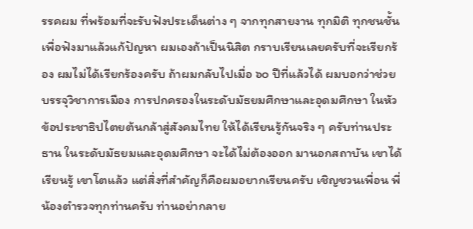รรคผม ที่พร้อมที่จะรับฟังประเด็นต่าง ๆ จากทุกสายงาน ทุกมิติ ทุกชนชั้น เพื่อฟังมาแล้วแก้ปัญหา ผมเองถ้าเป็นนิสิต กราบเรียนเลยครับที่จะเรียกร้อง ผมไม่ได้เรียกร้องครับ ถ้าผมกลับไปเมื่อ ๖๐ ปีที่แล้วได้ ผมบอกว่าช่วยบรรจุวิชาการเมือง การปกครองในระดับมัธยมศึกษาและอุดมศึกษา ในหัวข้อประชาธิปไตยต้นกล้าสู่สังคมไทย ให้ได้เรียนรู้กันจริง ๆ ครับท่านประธาน ในระดับมัธยมและอุดมศึกษา จะได้ไม่ต้องออก มานอกสถาบัน เขาได้เรียนรู้ เขาโตแล้ว แต่สิ่งที่สำคัญก็คือผมอยากเรียนครับ เชิญชวนเพื่อน พี่น้องตำรวจทุกท่านครับ ท่านอย่ากลาย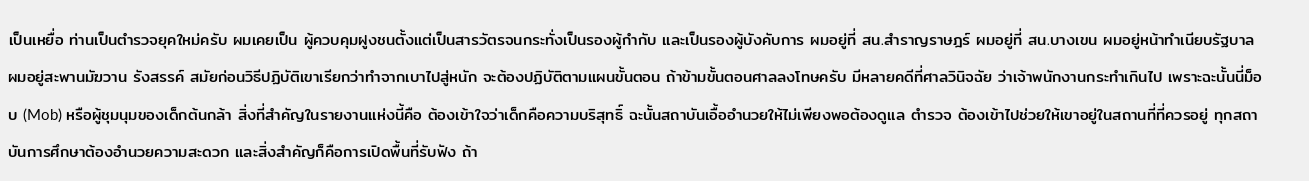เป็นเหยื่อ ท่านเป็นตำรวจยุคใหม่ครับ ผมเคยเป็น ผู้ควบคุมฝูงชนตั้งแต่เป็นสารวัตรจนกระทั่งเป็นรองผู้กำกับ และเป็นรองผู้บังคับการ ผมอยู่ที่ สน.สำราญราษฎร์ ผมอยู่ที่ สน.บางเขน ผมอยู่หน้าทำเนียบรัฐบาล ผมอยู่สะพานมัฆวาน รังสรรค์ สมัยก่อนวิธีปฏิบัติเขาเรียกว่าทำจากเบาไปสู่หนัก จะต้องปฏิบัติตามแผนขั้นตอน ถ้าข้ามขั้นตอนศาลลงโทษครับ มีหลายคดีที่ศาลวินิจฉัย ว่าเจ้าพนักงานกระทำเกินไป เพราะฉะนั้นนี่ม็อบ (Mob) หรือผู้ชุมนุมของเด็กต้นกล้า สิ่งที่สำคัญในรายงานแห่งนี้คือ ต้องเข้าใจว่าเด็กคือความบริสุทธิ์ ฉะนั้นสถาบันเอื้ออำนวยให้ไม่เพียงพอต้องดูแล ตำรวจ ต้องเข้าไปช่วยให้เขาอยู่ในสถานที่ที่ควรอยู่ ทุกสถาบันการศึกษาต้องอำนวยความสะดวก และสิ่งสำคัญก็คือการเปิดพื้นที่รับฟัง ถ้า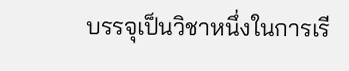บรรจุเป็นวิชาหนึ่งในการเรี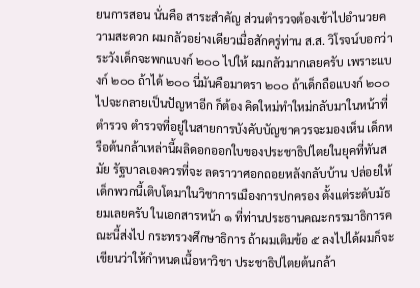ยนการสอน นั่นคือ สาระสำคัญ ส่วนตำรวจต้องเข้าไปอำนวยความสะดวก ผมกลัวอย่างเดียวเมื่อสักครู่ท่าน ส.ส. วิโรจน์บอกว่าระวังเด็กจะพกแบงก์ ๒๐๐ ไปให้ ผมกลัวมากเลยครับ เพราะแบงก์ ๒๐๐ ถ้าได้ ๒๐๐ นี่มันคือมาตรา ๒๐๐ ถ้าเด็กถือแบงก์ ๒๐๐ ไปจะกลายเป็นปัญหาอีก ก็ต้อง คิดใหม่ทำใหม่กลับมาในหน้าที่ตำรวจ ตำรวจที่อยู่ในสายการบังคับบัญชาควรจะมองเห็น เด็กหรือต้นกล้าเหล่านี้ผลิดอกออกใบของประชาธิปไตยในยุคที่ทันสมัย รัฐบาลเองควรที่จะ ลดราวาศอกถอยหลังกลับบ้าน ปล่อยให้เด็กพวกนี้เติบโตมาในวิชาการเมืองการปกครอง ตั้งแต่ระดับมัธยมเลยครับ ในเอกสารหน้า ๑ ที่ท่านประธานคณะกรรมาธิการคณะนี้ส่งไป กระทรวงศึกษาธิการ ถ้าผมเติมข้อ ๕ ลงไปได้ผมก็จะเขียนว่าให้กำหนดเนื้อหาวิชา ประชาธิปไตยต้นกล้า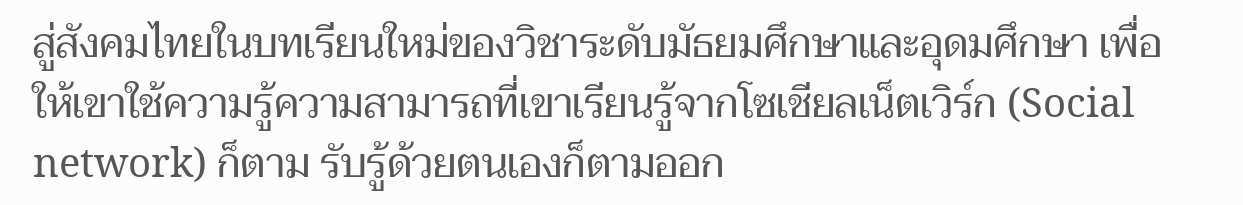สู่สังคมไทยในบทเรียนใหม่ของวิชาระดับมัธยมศึกษาและอุดมศึกษา เพื่อให้เขาใช้ความรู้ความสามารถที่เขาเรียนรู้จากโซเชียลเน็ตเวิร์ก (Social network) ก็ตาม รับรู้ด้วยตนเองก็ตามออก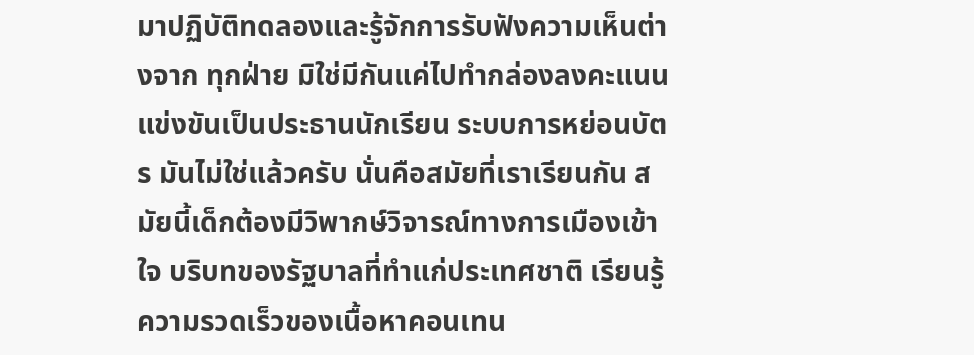มาปฏิบัติทดลองและรู้จักการรับฟังความเห็นต่างจาก ทุกฝ่าย มิใช่มีกันแค่ไปทำกล่องลงคะแนนแข่งขันเป็นประธานนักเรียน ระบบการหย่อนบัตร มันไม่ใช่แล้วครับ นั่นคือสมัยที่เราเรียนกัน สมัยนี้เด็กต้องมีวิพากษ์วิจารณ์ทางการเมืองเข้าใจ บริบทของรัฐบาลที่ทำแก่ประเทศชาติ เรียนรู้ความรวดเร็วของเนื้อหาคอนเทน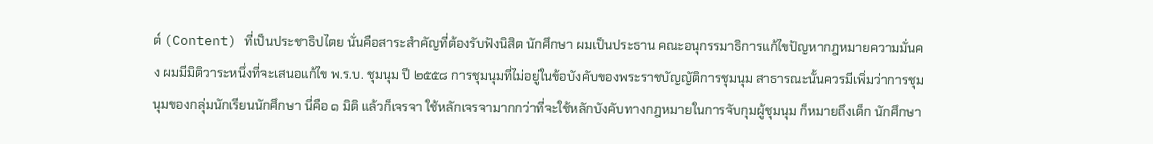ต์ (Content) ที่เป็นประชาธิปไตย นั่นคือสาระสำคัญที่ต้องรับฟังนิสิต นักศึกษา ผมเป็นประธาน คณะอนุกรรมาธิการแก้ไขปัญหากฎหมายความมั่นคง ผมมีมิติวาระหนึ่งที่จะเสนอแก้ไข พ.ร.บ. ชุมนุม ปี ๒๕๕๘ การชุมนุมที่ไม่อยู่ในข้อบังคับของพระราชบัญญัติการชุมนุม สาธารณะนั้นควรมีเพิ่มว่าการชุมนุมของกลุ่มนักเรียนนักศึกษา นี่คือ ๑ มิติ แล้วก็เจรจา ใช้หลักเจรจามากกว่าที่จะใช้หลักบังคับทางกฎหมายในการจับกุมผู้ชุมนุม ก็หมายถึงเด็ก นักศึกษา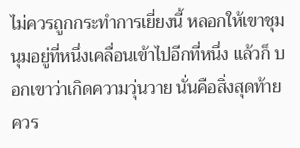ไม่ควรถูกกระทำการเยี่ยงนี้ หลอกให้เขาชุมนุมอยู่ที่หนึ่งเคลื่อนเข้าไปอีกที่หนึ่ง แล้วก็ บอกเขาว่าเกิดความวุ่นวาย นั่นคือสิ่งสุดท้ายควร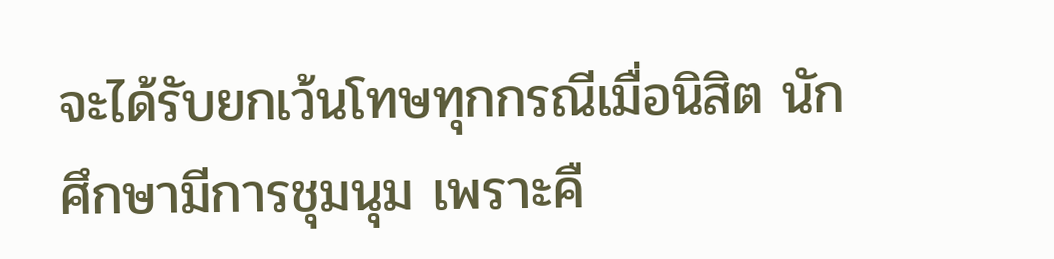จะได้รับยกเว้นโทษทุกกรณีเมื่อนิสิต นักศึกษามีการชุมนุม เพราะคื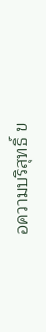อความบริสุทธิ์ ข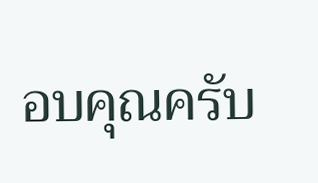อบคุณครับ